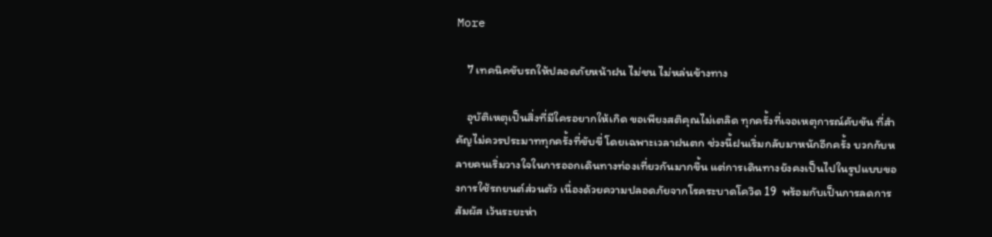More

    7 เทคนิคขับรถให้ปลอดภัยหน้าฝน ไม่ชน ไม่หล่นข้างทาง

    อุบัติเหตุเป็นสิ่งที่มีใครอยากให้เกิด ขอเพียงสติคุณไม่เตลิด ทุกครั้งที่เจอเหตุการณ์คับขัน ที่สำคัญไม่ควรประมาททุกครั้งที่ขับขี่ โดยเฉพาะเวลาฝนตก ช่วงนี้ฝนเริ่มกลับมาหนักอีกครั้ง บวกกับหลายคนเริ่มวางใจในการออกเดินทางท่องเที่ยวกันมากขึ้น แต่การเดินทางยังคงเป็นไปในรูปแบบของการใช้รถยนต์ส่วนตัว เนื่องด้วยความปลอดภัยจากโรคระบาดโควิด 19  พร้อมกับเป็นการลดการสัมผัส เว้นระยะห่า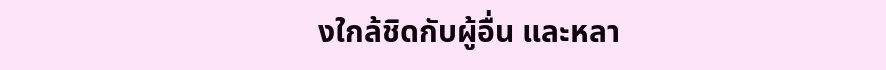งใกล้ชิดกับผู้อื่น และหลา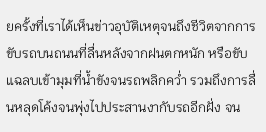ยครั้งที่เราได้เห็นข่าวอุบัติเหตุจนถึงชีวิตจากการขับรถบนถนนที่ลื่นหลังจากฝนตกหนัก หรือขับแฉลบเข้ามุมที่น้ำขังจนรถพลิกคว่ำ รวมถึงการลื่นหลุดโค้งจนพุ่งไปประสานงากับรถอีกฝั่ง จน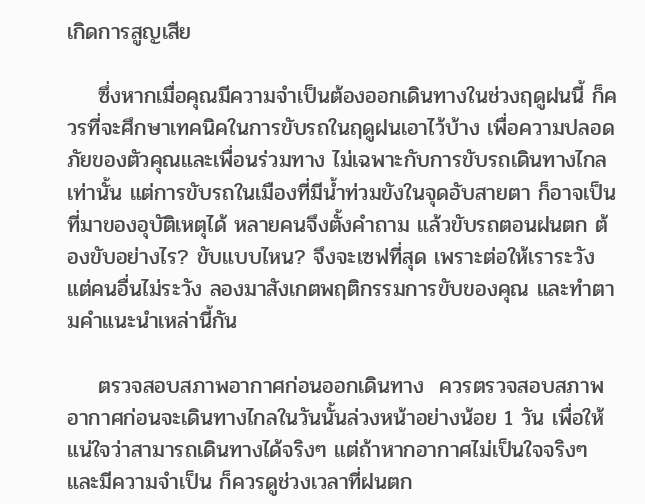เกิดการสูญเสีย

    ซึ่งหากเมื่อคุณมีความจำเป็นต้องออกเดินทางในช่วงฤดูฝนนี้ ก็ควรที่จะศึกษาเทคนิคในการขับรถในฤดูฝนเอาไว้บ้าง เพื่อความปลอดภัยของตัวคุณและเพื่อนร่วมทาง ไม่เฉพาะกับการขับรถเดินทางไกลเท่านั้น แต่การขับรถในเมืองที่มีน้ำท่วมขังในจุดอับสายตา ก็อาจเป็นที่มาของอุบัติเหตุได้ หลายคนจึงตั้งคำถาม แล้วขับรถตอนฝนตก ต้องขับอย่างไร? ขับแบบไหน? จึงจะเซฟที่สุด เพราะต่อให้เราระวัง แต่คนอื่นไม่ระวัง ลองมาสังเกตพฤติกรรมการขับของคุณ และทำตามคำแนะนำเหล่านี้กัน

    ตรวจสอบสภาพอากาศก่อนออกเดินทาง  ควรตรวจสอบสภาพอากาศก่อนจะเดินทางไกลในวันนั้นล่วงหน้าอย่างน้อย 1 วัน เพื่อให้แน่ใจว่าสามารถเดินทางได้จริงๆ แต่ถ้าหากอากาศไม่เป็นใจจริงๆ และมีความจำเป็น ก็ควรดูช่วงเวลาที่ฝนตก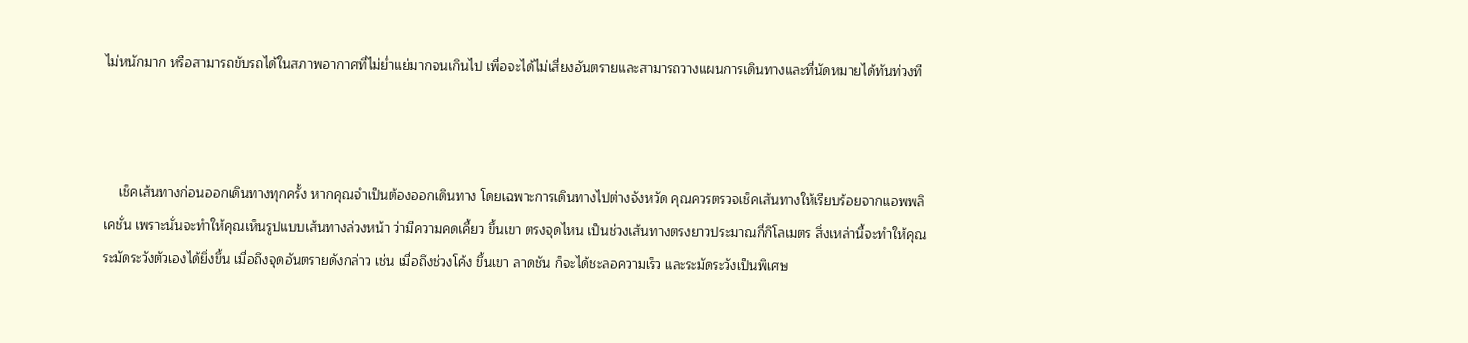ไม่หนักมาก หรือสามารถขับรถได้ในสภาพอากาศที่ไม่ย่ำแย่มากจนเกินไป เพื่อจะได้ไม่เสี่ยงอันตรายและสามารถวางแผนการเดินทางและที่นัดหมายได้ทันท่วงที



    เช็คเส้นทางก่อนออกเดินทางทุกครั้ง หากคุณจำเป็นต้องออกเดินทาง โดยเฉพาะการเดินทางไปต่างจังหวัด คุณควรตรวจเช็คเส้นทางให้เรียบร้อยจากแอพพลิเคชั่น เพราะนั่นจะทำให้คุณเห็นรูปแบบเส้นทางล่วงหน้า ว่ามีความคดเคี้ยว ขึ้นเขา ตรงจุดไหน เป็นช่วงเส้นทางตรงยาวประมาณกี่กิโลเมตร สิ่งเหล่านี้จะทำให้คุณระมัดระวังตัวเองได้ยิ่งขึ้น เมื่อถึงจุดอันตรายดังกล่าว เช่น เมื่อถึงช่วงโค้ง ขึ้นเขา ลาดชัน ก็จะได้ชะลอความเร็ว และระมัดระวังเป็นพิเศษ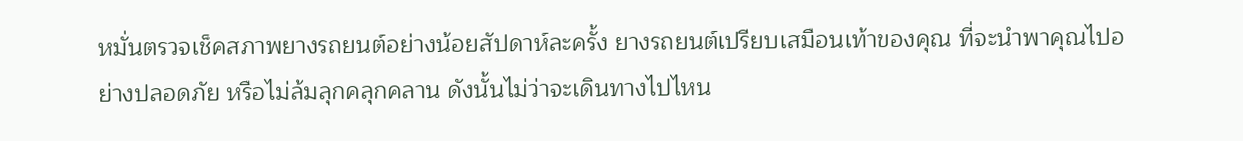หมั่นตรวจเช็คสภาพยางรถยนต์อย่างน้อยสัปดาห์ละครั้ง ยางรถยนต์เปรียบเสมือนเท้าของคุณ ที่จะนำพาคุณไปอย่างปลอดภัย หรือไม่ล้มลุกคลุกคลาน ดังนั้นไม่ว่าจะเดินทางไปไหน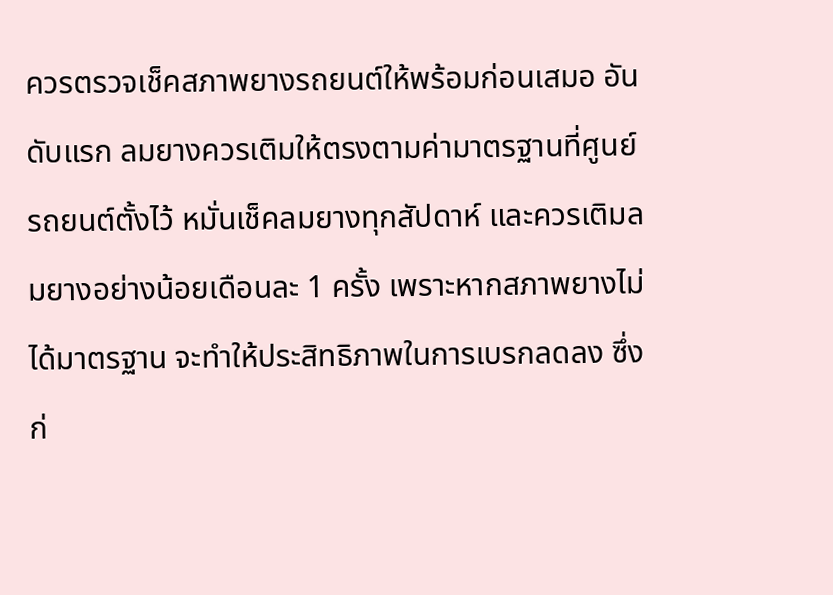ควรตรวจเช็คสภาพยางรถยนต์ให้พร้อมก่อนเสมอ อันดับแรก ลมยางควรเติมให้ตรงตามค่ามาตรฐานที่ศูนย์รถยนต์ตั้งไว้ หมั่นเช็คลมยางทุกสัปดาห์ และควรเติมลมยางอย่างน้อยเดือนละ 1 ครั้ง เพราะหากสภาพยางไม่ได้มาตรฐาน จะทำให้ประสิทธิภาพในการเบรกลดลง ซึ่งก่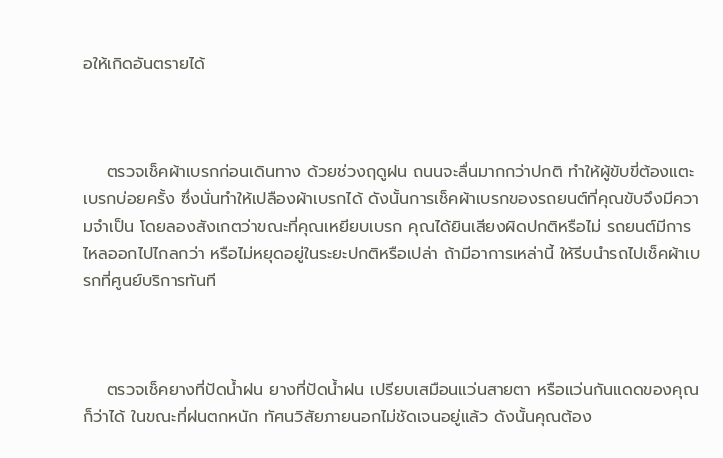อให้เกิดอันตรายได้



    ตรวจเช็คผ้าเบรกก่อนเดินทาง ด้วยช่วงฤดูฝน ถนนจะลื่นมากกว่าปกติ ทำให้ผู้ขับขี่ต้องแตะเบรกบ่อยครั้ง ซึ่งนั่นทำให้เปลืองผ้าเบรกได้ ดังนั้นการเช็คผ้าเบรกของรถยนต์ที่คุณขับจึงมีความจำเป็น โดยลองสังเกตว่าขณะที่คุณเหยียบเบรก คุณได้ยินเสียงผิดปกติหรือไม่ รถยนต์มีการไหลออกไปไกลกว่า หรือไม่หยุดอยู่ในระยะปกติหรือเปล่า ถ้ามีอาการเหล่านี้ ให้รีบนำรถไปเช็คผ้าเบรกที่ศูนย์บริการทันที



    ตรวจเช็คยางที่ปัดน้ำฝน ยางที่ปัดน้ำฝน เปรียบเสมือนแว่นสายตา หรือแว่นกันแดดของคุณก็ว่าได้ ในขณะที่ฝนตกหนัก ทัศนวิสัยภายนอกไม่ชัดเจนอยู่แล้ว ดังนั้นคุณต้อง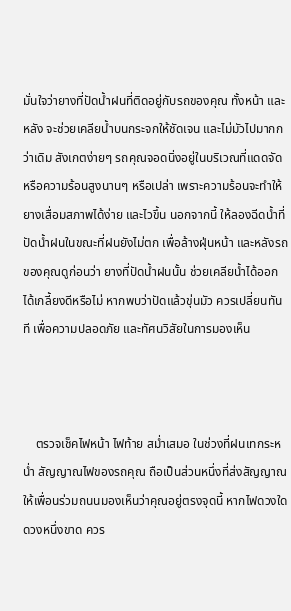มั่นใจว่ายางที่ปัดน้ำฝนที่ติดอยู่กับรถของคุณ ทั้งหน้า และหลัง จะช่วยเคลียน้ำบนกระจกให้ชัดเจน และไม่มัวไปมากกว่าเดิม สังเกตง่ายๆ รถคุณจอดนิ่งอยู่ในบริเวณที่แดดจัด หรือความร้อนสูงนานๆ หรือเปล่า เพราะความร้อนจะทำให้ยางเสื่อมสภาพได้ง่าย และไวขึ้น นอกจากนี้ ให้ลองฉีดน้ำที่ปัดน้ำฝนในขณะที่ฝนยังไม่ตก เพื่อล้างฝุ่นหน้า และหลังรถของคุณดูก่อนว่า ยางที่ปัดน้ำฝนนั้น ช่วยเคลียน้ำได้ออกได้เกลี้ยงดีหรือไม่ หากพบว่าปัดแล้วขุ่นมัว ควรเปลี่ยนทันที เพื่อความปลอดภัย และทัศนวิสัยในการมองเห็น



    ตรวจเช็คไฟหน้า ไฟท้าย สม่ำเสมอ ในช่วงที่ฝนเทกระหน่ำ สัญญาณไฟของรถคุณ ถือเป็นส่วนหนึ่งที่ส่งสัญญาณให้เพื่อนร่วมถนนมองเห็นว่าคุณอยู่ตรงจุดนี้ หากไฟดวงใดดวงหนึ่งขาด ควร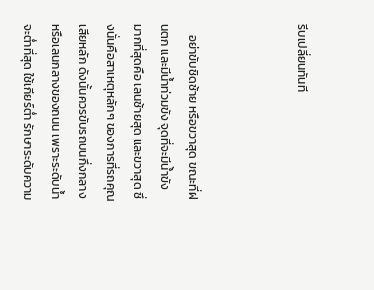รีบเปลี่ยนทันที



    อย่าขับชิดซ้าย หรือขวาสุด ขณะที่ฝนตก และมีน้ำท่วมขัง จุดที่จะมีน้ำขังมากที่สุดคือ เลนซ้ายสุด และขวาสุด ซึ่งนั่นคือสาเหตุหลักๆ ของการที่รถคุณเสียหลัก ดังนั้นควรขับรถบนกึ่งกลาง หรือเลนกลางของถนน เพราะระดับน้ำจะต่ำที่สุด ใช้เกียร์ต่ำ รักษาระดับความ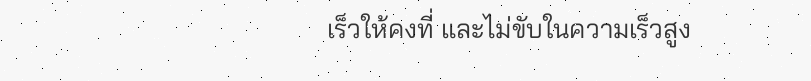เร็วให้คงที่ และไม่ขับในความเร็วสูง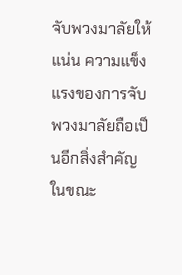จับพวงมาลัยให้แน่น ความแข็งแรงของการจับพวงมาลัยถือเป็นอีกสิ่งสำคัญในขณะ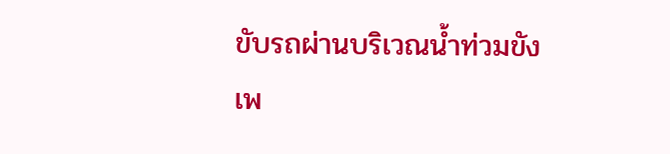ขับรถผ่านบริเวณน้ำท่วมขัง เพ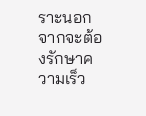ราะนอกจากจะต้องรักษาความเร็ว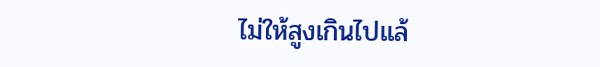ไม่ให้สูงเกินไปแล้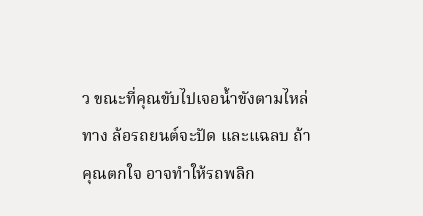ว ขณะที่คุณขับไปเจอน้ำขังตามไหล่ทาง ล้อรถยนต์จะปัด และแฉลบ ถ้าคุณตกใจ อาจทำให้รถพลิก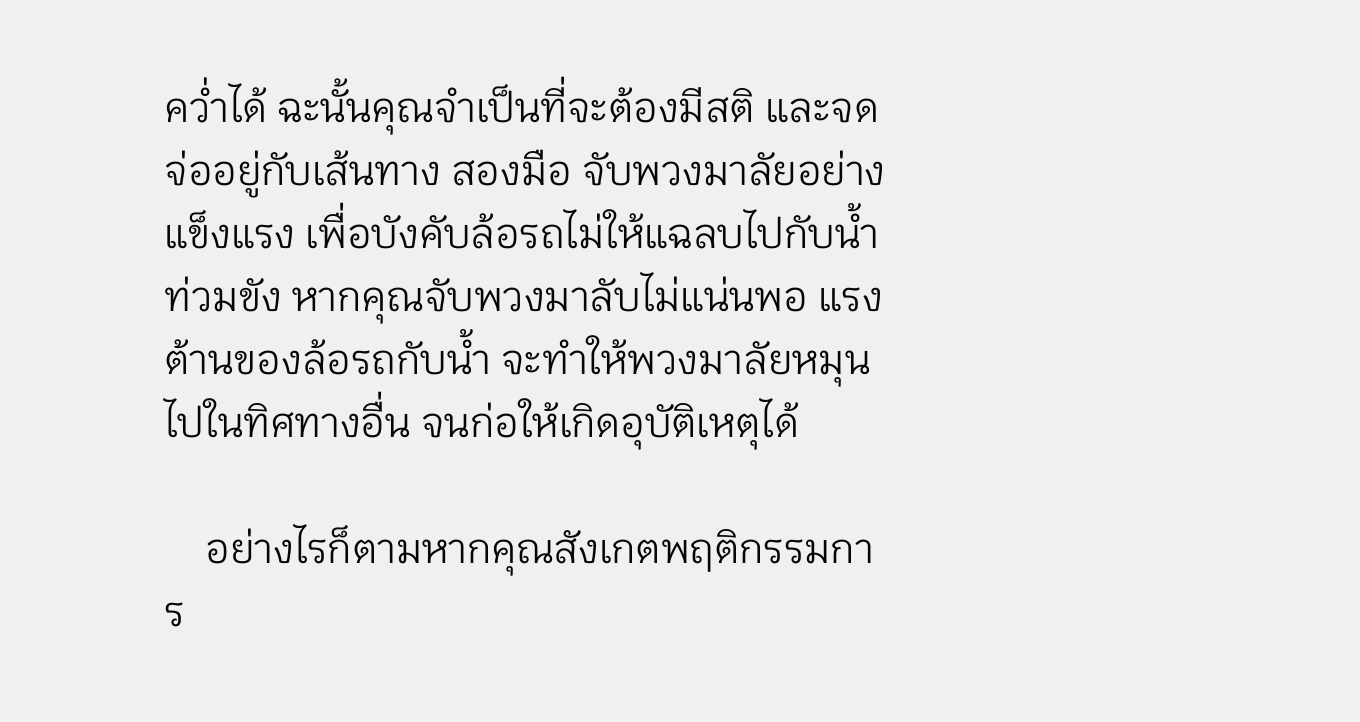คว่ำได้ ฉะนั้นคุณจำเป็นที่จะต้องมีสติ และจดจ่ออยู่กับเส้นทาง สองมือ จับพวงมาลัยอย่างแข็งแรง เพื่อบังคับล้อรถไม่ให้แฉลบไปกับน้ำท่วมขัง หากคุณจับพวงมาลับไม่แน่นพอ แรงต้านของล้อรถกับน้ำ จะทำให้พวงมาลัยหมุนไปในทิศทางอื่น จนก่อให้เกิดอุบัติเหตุได้

    อย่างไรก็ตามหากคุณสังเกตพฤติกรรมการ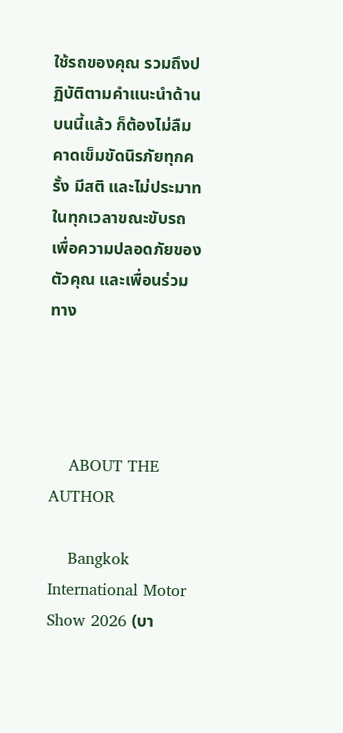ใช้รถของคุณ รวมถึงปฏิบัติตามคำแนะนำด้านบนนี้แล้ว ก็ต้องไม่ลืมคาดเข็มขัดนิรภัยทุกครั้ง มีสติ และไม่ประมาทในทุกเวลาขณะขับรถ เพื่อความปลอดภัยของตัวคุณ และเพื่อนร่วมทาง




    ABOUT THE AUTHOR

    Bangkok International Motor Show 2026 (บา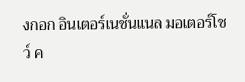งกอก อินเตอร์เนชั่นแนล มอเตอร์โชว์ ค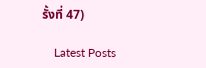รั้งที่ 47)

    Latest Posts